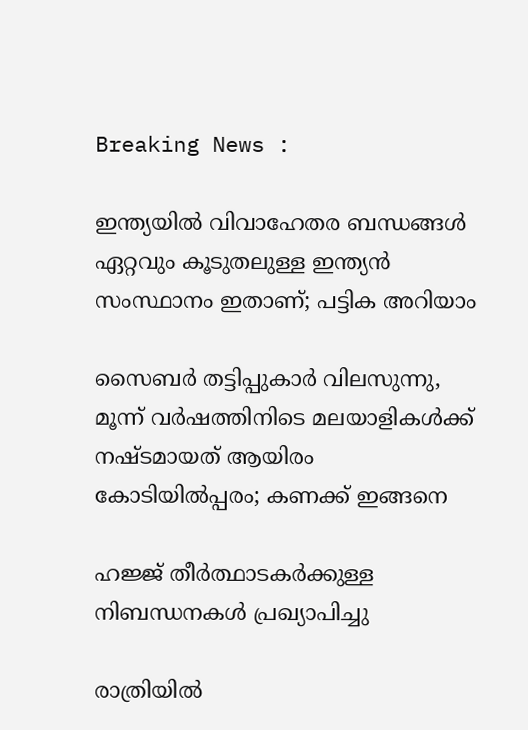Breaking News :

ഇന്ത്യയില്‍ വിവാഹേതര ബന്ധങ്ങള്‍ ഏറ്റവും കൂടുതലുള്ള ഇന്ത്യന്‍ സംസ്ഥാനം ഇതാണ്; പട്ടിക അറിയാം

സൈബര്‍ തട്ടിപ്പുകാര്‍ വിലസുന്നു, മൂന്ന് വര്‍ഷത്തിനിടെ മലയാളികള്‍ക്ക് നഷ്ടമായത് ആയിരം കോടിയില്‍പ്പരം; കണക്ക് ഇങ്ങനെ

ഹജ്ജ് തീർത്ഥാടകർക്കുള്ള നിബന്ധനകൾ പ്രഖ്യാപിച്ചു

രാത്രിയിൽ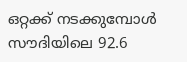ഒറ്റക്ക് നടക്കുമ്പോൾ സൗദിയിലെ 92.6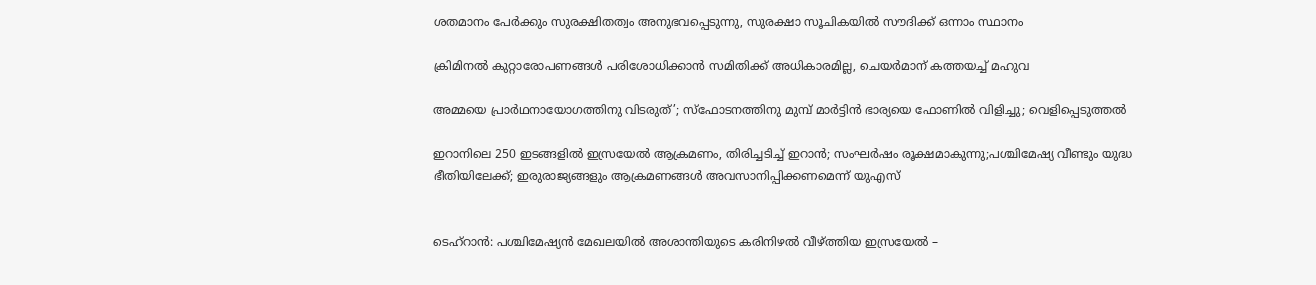ശതമാനം പേർക്കും സുരക്ഷിതത്വം അനുഭവപ്പെടുന്നു, സുരക്ഷാ സൂചികയിൽ സൗദിക്ക് ഒന്നാം സ്ഥാനം

ക്രിമിനല്‍ കുറ്റാരോപണങ്ങള്‍ പരിശോധിക്കാന്‍ സമിതിക്ക്‌ അധികാരമില്ല, ചെയര്‍മാന്‌ കത്തയച്ച് മഹുവ

അമ്മയെ പ്രാര്‍ഥനായോഗത്തിനു വിടരുത്’; സ്‌ഫോടനത്തിനു മുമ്പ് മാര്‍ട്ടിന്‍ ഭാര്യയെ ഫോണില്‍ വിളിച്ചു; വെളിപ്പെടുത്തല്‍

ഇറാനിലെ 250 ഇടങ്ങളില്‍ ഇസ്രയേല്‍ ആക്രമണം, തിരിച്ചടിച്ച് ഇറാന്‍; സംഘര്‍ഷം രൂക്ഷമാകുന്നു;പശ്ചിമേഷ്യ വീണ്ടും യുദ്ധ ഭീതിയിലേക്ക്; ഇരുരാജ്യങ്ങളും ആക്രമണങ്ങള്‍ അവസാനിപ്പിക്കണമെന്ന് യുഎസ്


ടെഹ്‌റാന്‍: പശ്ചിമേഷ്യന്‍ മേഖലയില്‍ അശാന്തിയുടെ കരിനിഴല്‍ വീഴ്ത്തിയ ഇസ്രയേല്‍ –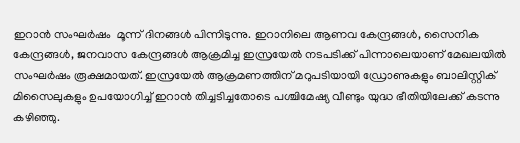ഇറാന്‍ സംഘര്‍ഷം  മൂന്ന് ദിനങ്ങള്‍ പിന്നിടുന്നു. ഇറാനിലെ ആണവ കേന്ദ്രങ്ങള്‍, സൈനിക കേന്ദ്രങ്ങള്‍, ജനവാസ കേന്ദ്രങ്ങള്‍ ആക്രമിച്ച ഇസ്രയേല്‍ നടപടിക്ക് പിന്നാലെയാണ് മേഖലയില്‍ സംഘര്‍ഷം രൂക്ഷമായത്. ഇസ്രയേല്‍ ആക്രമണത്തിന് മറുപടിയായി ഡ്രോണുകളും ബാലിസ്റ്റിക് മിസൈലുകളും ഉപയോഗിച്ച് ഇറാന്‍ തിച്ചടിച്ചതോടെ പശ്ചിമേഷ്യ വീണ്ടും യുദ്ധ ഭീതിയിലേക്ക് കടന്നു കഴിഞ്ഞു.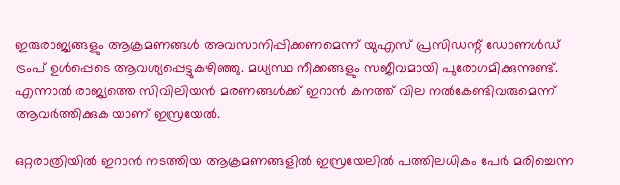ഇരുരാജ്യങ്ങളും ആക്രമണങ്ങള്‍ അവസാനിപ്പിക്കണമെന്ന് യുഎസ് പ്രസിഡന്റ് ഡോണള്‍ഡ് ട്രംപ് ഉള്‍പ്പെടെ ആവശ്യപ്പെട്ടുകഴിഞ്ഞു. മധ്യസ്ഥ നീക്കങ്ങളും സജീവമായി പുരോഗമിക്കുന്നുണ്ട്. എന്നാല്‍ രാജ്യത്തെ സിവിലിയന്‍ മരണങ്ങള്‍ക്ക് ഇറാന്‍ കനത്ത് വില നല്‍കേണ്ടിവരുമെന്ന് ആവര്‍ത്തിക്കുക യാണ് ഇസ്രയേല്‍.

ഒറ്റരാത്രിയില്‍ ഇറാന്‍ നടത്തിയ ആക്രമണങ്ങളില്‍ ഇസ്രയേലില്‍ പത്തിലധികം പേര്‍ മരിച്ചെന്ന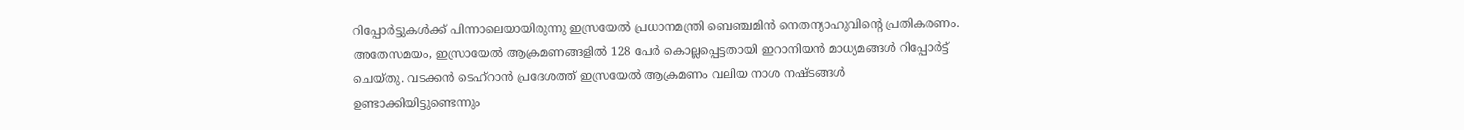റിപ്പോര്‍ട്ടുകള്‍ക്ക് പിന്നാലെയായിരുന്നു ഇസ്രയേല്‍ പ്രധാനമന്ത്രി ബെഞ്ചമിന്‍ നെതന്യാഹുവിന്റെ പ്രതികരണം. അതേസമയം, ഇസ്രായേല്‍ ആക്രമണങ്ങളില്‍ 128 പേര്‍ കൊല്ലപ്പെട്ടതായി ഇറാനിയന്‍ മാധ്യമങ്ങള്‍ റിപ്പോര്‍ട്ട് ചെയ്തു. വടക്കന്‍ ടെഹ്റാന്‍ പ്രദേശത്ത് ഇസ്രയേല്‍ ആക്രമണം വലിയ നാശ നഷ്ടങ്ങള്‍ ഉണ്ടാക്കിയിട്ടുണ്ടെന്നും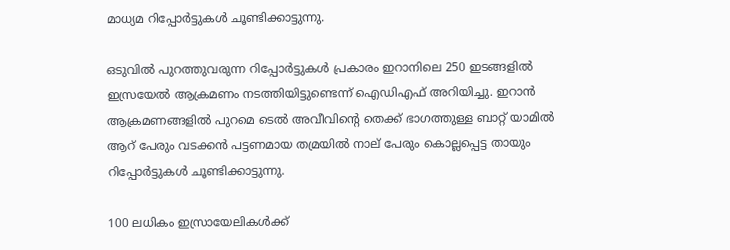മാധ്യമ റിപ്പോര്‍ട്ടുകള്‍ ചൂണ്ടിക്കാട്ടുന്നു.

ഒടുവില്‍ പുറത്തുവരുന്ന റിപ്പോര്‍ട്ടുകള്‍ പ്രകാരം ഇറാനിലെ 250 ഇടങ്ങളില്‍ ഇസ്രയേല്‍ ആക്രമണം നടത്തിയിട്ടുണ്ടെന്ന് ഐഡിഎഫ് അറിയിച്ചു. ഇറാന്‍ ആക്രമണങ്ങളില്‍ പുറമെ ടെല്‍ അവീവിന്റെ തെക്ക് ഭാഗത്തുള്ള ബാറ്റ് യാമില്‍ ആറ് പേരും വടക്കന്‍ പട്ടണമായ തമ്രയില്‍ നാല് പേരും കൊല്ലപ്പെട്ട തായും റിപ്പോര്‍ട്ടുകള്‍ ചൂണ്ടിക്കാട്ടുന്നു.

100 ലധികം ഇസ്രായേലികള്‍ക്ക്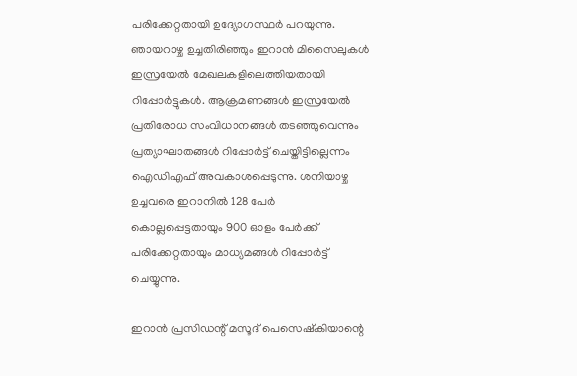പരിക്കേറ്റതായി ഉദ്യോഗസ്ഥര്‍ പറയുന്നു. ഞായറാഴ്ച ഉച്ചതിരിഞ്ഞും ഇറാന്‍ മിസൈലുകള്‍ ഇസ്രയേല്‍ മേഖലകളിലെത്തിയതായി റിപ്പോര്‍ട്ടുകള്‍. ആക്രമണങ്ങള്‍ ഇസ്രയേല്‍ പ്രതിരോധ സംവിധാനങ്ങള്‍ തടഞ്ഞുവെന്നും പ്രത്യാഘാതങ്ങള്‍ റിപ്പോര്‍ട്ട് ചെയ്തിട്ടില്ലെന്നം ഐഡിഎഫ് അവകാശപ്പെടുന്നു. ശനിയാഴ്ച ഉച്ചവരെ ഇറാനില്‍ 128 പേര്‍ കൊല്ലപ്പെട്ടതായും 900 ഓളം പേര്‍ക്ക് പരിക്കേറ്റതായും മാധ്യമങ്ങള്‍ റിപ്പോര്‍ട്ട് ചെയ്യുന്നു.

ഇറാന്‍ പ്രസിഡന്റ് മസൂദ് പെസെഷ്‌കിയാന്റെ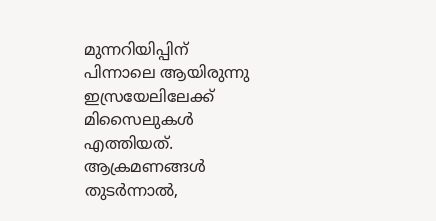മുന്നറിയിപ്പിന് പിന്നാലെ ആയിരുന്നു ഇസ്രയേലിലേക്ക് മിസൈലുകള്‍ എത്തിയത്. ആക്രമണങ്ങള്‍ തുടര്‍ന്നാല്‍,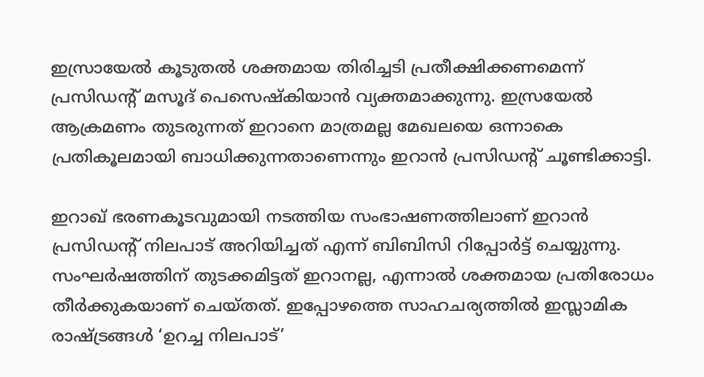ഇസ്രായേല്‍ കൂടുതല്‍ ശക്തമായ തിരിച്ചടി പ്രതീക്ഷിക്കണമെന്ന് പ്രസിഡന്റ് മസൂദ് പെസെഷ്‌കിയാന്‍ വ്യക്തമാക്കുന്നു. ഇസ്രയേല്‍ ആക്രമണം തുടരുന്നത് ഇറാനെ മാത്രമല്ല മേഖലയെ ഒന്നാകെ പ്രതികൂലമായി ബാധിക്കുന്നതാണെന്നും ഇറാന്‍ പ്രസിഡന്റ് ചൂണ്ടിക്കാട്ടി.

ഇറാഖ് ഭരണകൂടവുമായി നടത്തിയ സംഭാഷണത്തിലാണ് ഇറാന്‍ പ്രസിഡന്റ് നിലപാട് അറിയിച്ചത് എന്ന് ബിബിസി റിപ്പോര്‍ട്ട് ചെയ്യുന്നു. സംഘര്‍ഷത്തിന് തുടക്കമിട്ടത് ഇറാനല്ല, എന്നാല്‍ ശക്തമായ പ്രതിരോധം തീര്‍ക്കുകയാണ് ചെയ്തത്. ഇപ്പോഴത്തെ സാഹചര്യത്തില്‍ ഇസ്ലാമിക രാഷ്ട്രങ്ങള്‍ ‘ഉറച്ച നിലപാട്’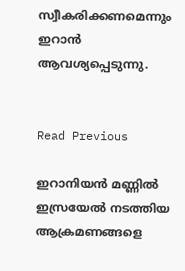സ്വീകരിക്കണമെന്നും ഇറാന്‍ ആവശ്യപ്പെടുന്നു.


Read Previous

ഇറാനിയൻ മണ്ണിൽ ഇസ്രയേൽ നടത്തിയ ആക്രമണങ്ങളെ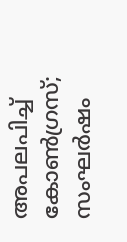അപലപിച്ച് കോണ്‍ഗ്രസ്; സംഘര്‍ഷം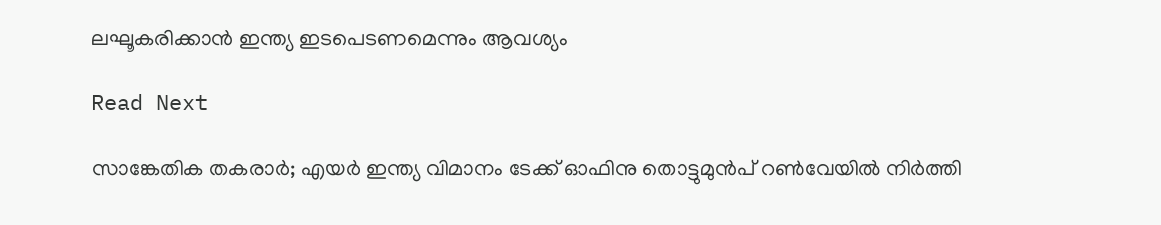ലഘൂകരിക്കാന്‍ ഇന്ത്യ ഇടപെടണമെന്നും ആവശ്യം

Read Next

സാങ്കേതിക തകരാർ; എയർ ഇന്ത്യ വിമാനം ടേക്ക് ഓഫിനു തൊട്ടുമുൻപ് റൺവേയിൽ നിർത്തി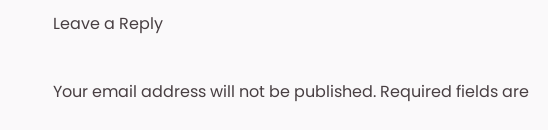Leave a Reply

Your email address will not be published. Required fields are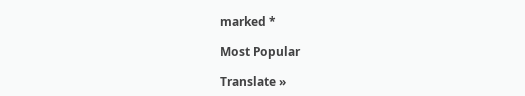marked *

Most Popular

Translate »